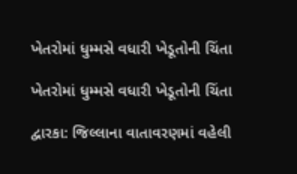ખેતરોમાં ધુમ્મસે વધારી ખેડૂતોની ચિંતા

ખેતરોમાં ધુમ્મસે વધારી ખેડૂતોની ચિંતા

દ્વારકા: જિલ્લાના વાતાવરણમાં વહેલી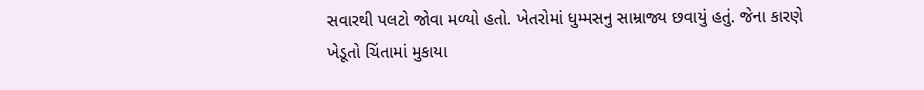સવારથી પલટો જોવા મળ્યો હતો. ખેતરોમાં ધુમ્મસનુ સામ્રાજ્ય છવાયું હતું. જેના કારણે ખેડૂતો ચિંતામાં મુકાયા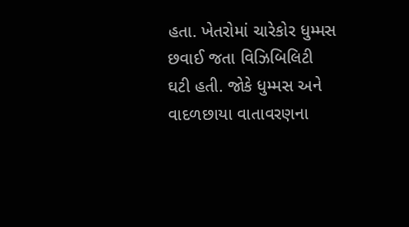હતા. ખેતરોમાં ચારેકોર ધુમ્મસ છવાઈ જતા વિઝિબિલિટી ઘટી હતી. જોકે ધુમ્મસ અને વાદળછાયા વાતાવરણના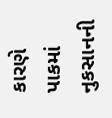કારણે પાકમાં નુકસાનની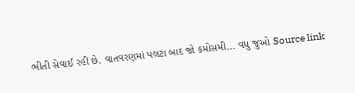ભીતી સેવાઈ રહી છે. વાતવરણમાં પલટા બાદ જો કમોસમી… વધુ જુઓ Source link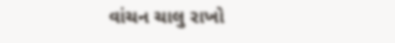વાંચન ચાલુ રાખો